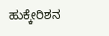ಹುಕ್ಕೇರಿಶನ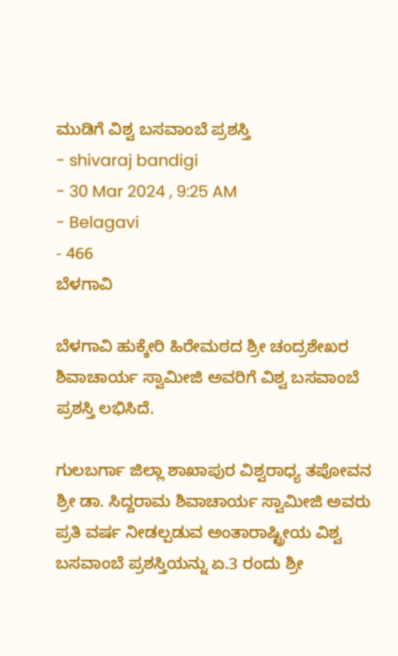ಮುಡಿಗೆ ವಿಶ್ವ ಬಸವಾಂಬೆ ಪ್ರಶಸ್ತಿ
- shivaraj bandigi
- 30 Mar 2024 , 9:25 AM
- Belagavi
- 466
ಬೆಳಗಾವಿ

ಬೆಳಗಾವಿ ಹುಕ್ಕೇರಿ ಹಿರೇಮಠದ ಶ್ರೀ ಚಂದ್ರಶೇಖರ ಶಿವಾಚಾರ್ಯ ಸ್ವಾಮೀಜಿ ಅವರಿಗೆ ವಿಶ್ವ ಬಸವಾಂಬೆ ಪ್ರಶಸ್ತಿ ಲಭಿಸಿದೆ.

ಗುಲಬರ್ಗಾ ಜಿಲ್ಲಾ ಶಾಖಾಪುರ ವಿಶ್ವರಾಧ್ಯ ತಪೋವನ ಶ್ರೀ ಡಾ. ಸಿದ್ದರಾಮ ಶಿವಾಚಾರ್ಯ ಸ್ವಾಮೀಜಿ ಅವರು ಪ್ರತಿ ವರ್ಷ ನೀಡಲ್ಪಡುವ ಅಂತಾರಾಷ್ಟ್ರೀಯ ವಿಶ್ವ ಬಸವಾಂಬೆ ಪ್ರಶಸ್ತಿಯನ್ನು ಏ.3 ರಂದು ಶ್ರೀ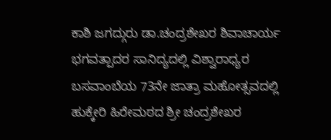ಕಾಶಿ ಜಗದ್ಗುರು ಡಾ.ಚಂದ್ರಶೇಖರ ಶಿವಾಚಾರ್ಯ ಭಗವತ್ಪಾದರ ಸಾನಿದ್ಯದಲ್ಲಿ ವಿಶ್ವಾರಾಧ್ಯರ ಬಸವಾಂಬೆಯ 73ನೇ ಜಾತ್ರಾ ಮಹೋತ್ಸವದಲ್ಲಿ ಹುಕ್ಕೇರಿ ಹಿರೇಮಠದ ಶ್ರೀ ಚಂದ್ರಶೇಖರ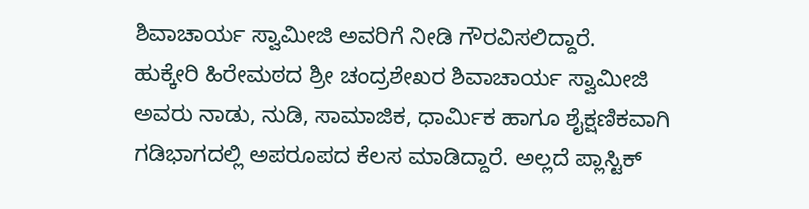ಶಿವಾಚಾರ್ಯ ಸ್ವಾಮೀಜಿ ಅವರಿಗೆ ನೀಡಿ ಗೌರವಿಸಲಿದ್ದಾರೆ.
ಹುಕ್ಕೇರಿ ಹಿರೇಮಠದ ಶ್ರೀ ಚಂದ್ರಶೇಖರ ಶಿವಾಚಾರ್ಯ ಸ್ವಾಮೀಜಿ ಅವರು ನಾಡು, ನುಡಿ, ಸಾಮಾಜಿಕ, ಧಾರ್ಮಿಕ ಹಾಗೂ ಶೈಕ್ಷಣಿಕವಾಗಿ ಗಡಿಭಾಗದಲ್ಲಿ ಅಪರೂಪದ ಕೆಲಸ ಮಾಡಿದ್ದಾರೆ. ಅಲ್ಲದೆ ಪ್ಲಾಸ್ಟಿಕ್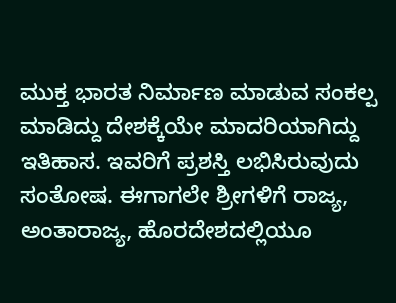ಮುಕ್ತ ಭಾರತ ನಿರ್ಮಾಣ ಮಾಡುವ ಸಂಕಲ್ಪ ಮಾಡಿದ್ದು ದೇಶಕ್ಕೆಯೇ ಮಾದರಿಯಾಗಿದ್ದು ಇತಿಹಾಸ. ಇವರಿಗೆ ಪ್ರಶಸ್ತಿ ಲಭಿಸಿರುವುದು ಸಂತೋಷ. ಈಗಾಗಲೇ ಶ್ರೀಗಳಿಗೆ ರಾಜ್ಯ, ಅಂತಾರಾಜ್ಯ, ಹೊರದೇಶದಲ್ಲಿಯೂ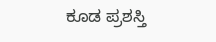ಕೂಡ ಪ್ರಶಸ್ತಿ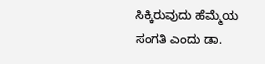ಸಿಕ್ಕಿರುವುದು ಹೆಮ್ಮೆಯ ಸಂಗತಿ ಎಂದು ಡಾ.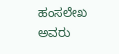ಹಂಸಲೇಖ ಅವರು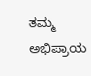ತಮ್ಮ ಅಭಿಪ್ರಾಯ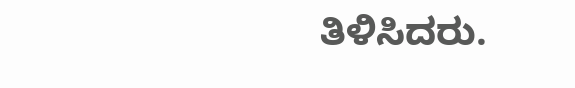ತಿಳಿಸಿದರು.